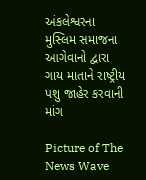અંકલેશ્વરના મુસ્લિમ સમાજના આગેવાનો દ્વારા ગાય માતાને રાષ્ટ્રીય પશુ જાહેર કરવાની માંગ

Picture of The News Wave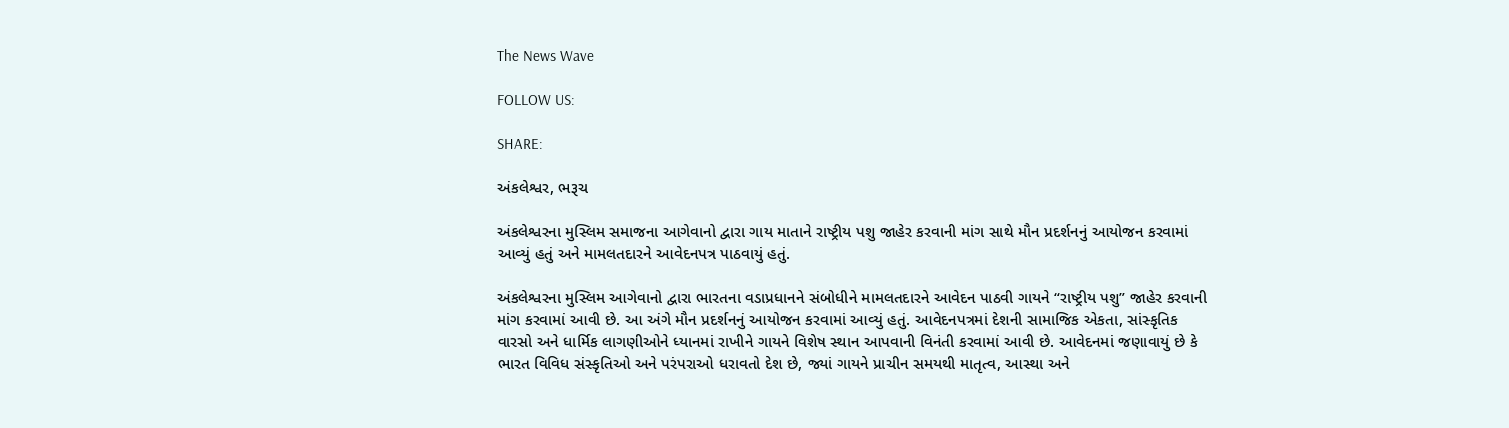The News Wave

FOLLOW US:

SHARE:

અંકલેશ્વર, ભરૂચ

અંકલેશ્વરના મુસ્લિમ સમાજના આગેવાનો દ્વારા ગાય માતાને રાષ્ટ્રીય પશુ જાહેર કરવાની માંગ સાથે મૌન પ્રદર્શનનું આયોજન કરવામાં આવ્યું હતું અને મામલતદારને આવેદનપત્ર પાઠવાયું હતું.

અંકલેશ્વરના મુસ્લિમ આગેવાનો દ્વારા ભારતના વડાપ્રધાનને સંબોધીને મામલતદારને આવેદન પાઠવી ગાયને “રાષ્ટ્રીય પશુ” જાહેર કરવાની માંગ કરવામાં આવી છે. આ અંગે મૌન પ્રદર્શનનું આયોજન કરવામાં આવ્યું હતું. આવેદનપત્રમાં દેશની સામાજિક એકતા, સાંસ્કૃતિક વારસો અને ધાર્મિક લાગણીઓને ધ્યાનમાં રાખીને ગાયને વિશેષ સ્થાન આપવાની વિનંતી કરવામાં આવી છે. આવેદનમાં જણાવાયું છે કે ભારત વિવિધ સંસ્કૃતિઓ અને પરંપરાઓ ધરાવતો દેશ છે, જ્યાં ગાયને પ્રાચીન સમયથી માતૃત્વ, આસ્થા અને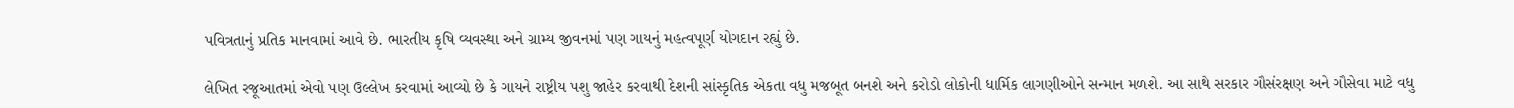પવિત્રતાનું પ્રતિક માનવામાં આવે છે. ભારતીય કૃષિ વ્યવસ્થા અને ગ્રામ્ય જીવનમાં પણ ગાયનું મહત્વપૂર્ણ યોગદાન રહ્યું છે.

લેખિત રજૂઆતમાં એવો પણ ઉલ્લેખ કરવામાં આવ્યો છે કે ગાયને રાષ્ટ્રીય પશુ જાહેર કરવાથી દેશની સાંસ્કૃતિક એકતા વધુ મજબૂત બનશે અને કરોડો લોકોની ધાર્મિક લાગણીઓને સન્માન મળશે. આ સાથે સરકાર ગૌસંરક્ષણ અને ગૌસેવા માટે વધુ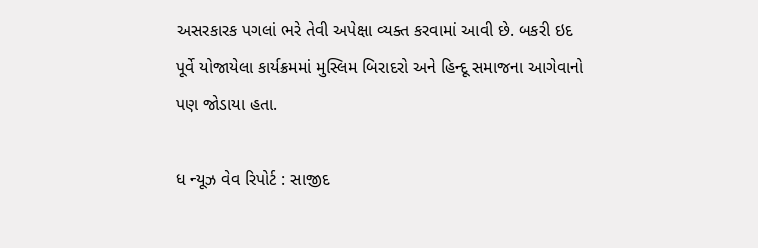અસરકારક પગલાં ભરે તેવી અપેક્ષા વ્યક્ત કરવામાં આવી છે. બકરી ઇદ પૂર્વે યોજાયેલા કાર્યક્રમમાં મુસ્લિમ બિરાદરો અને હિન્દૂ સમાજના આગેવાનો પણ જોડાયા હતા.

ધ ન્યૂઝ વેવ રિપોર્ટ : સાજીદ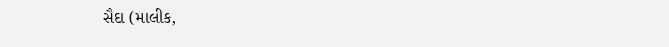સૈદા (માલીક,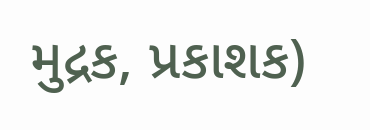મુદ્રક, પ્રકાશક)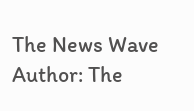The News Wave
Author: The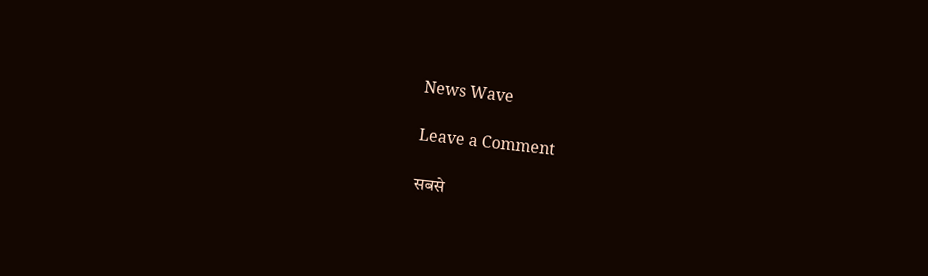News Wave

Leave a Comment

सबसे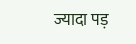ज्यादा पड़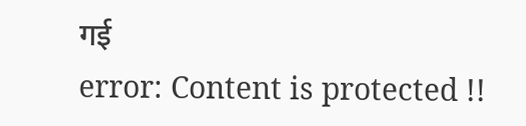गई
error: Content is protected !!